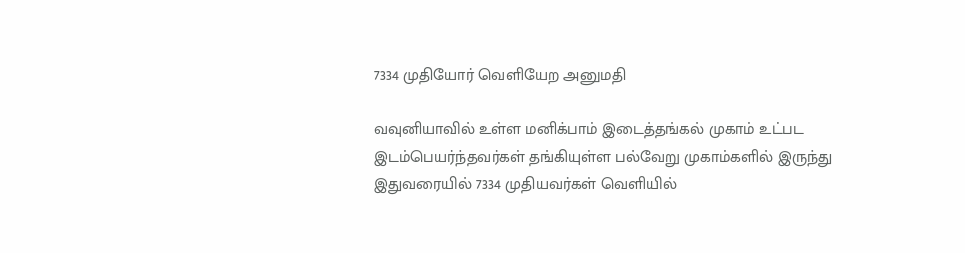7334 முதியோர் வெளியேற அனுமதி

வவுனியாவில் உள்ள மனிக்பாம் இடைத்தங்கல் முகாம் உட்பட இடம்பெயர்ந்தவர்கள் தங்கியுள்ள பல்வேறு முகாம்களில் இருந்து இதுவரையில் 7334 முதியவர்கள் வெளியில்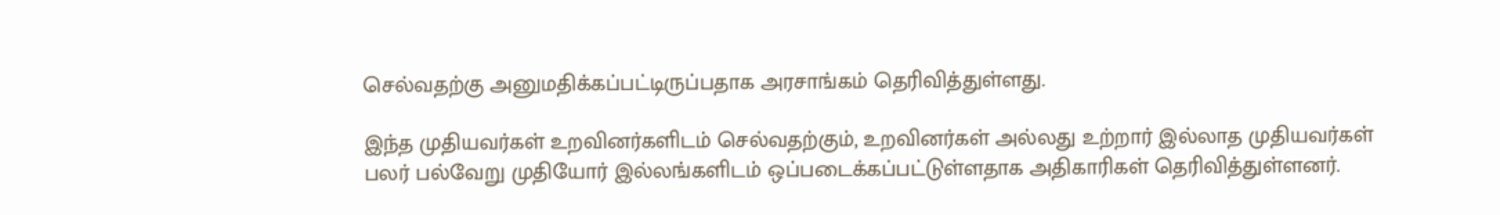செல்வதற்கு அனுமதிக்கப்பட்டிருப்பதாக அரசாங்கம் தெரிவித்துள்ளது.

இந்த முதியவர்கள் உறவினர்களிடம் செல்வதற்கும், உறவினர்கள் அல்லது உற்றார் இல்லாத முதியவர்கள் பலர் பல்வேறு முதியோர் இல்லங்களிடம் ஒப்படைக்கப்பட்டுள்ளதாக அதிகாரிகள் தெரிவித்துள்ளனர்.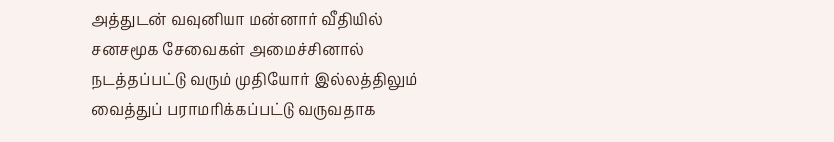அத்துடன் வவுனியா மன்னார் வீதியில் சனசமூக சேவைகள் அமைச்சினால் நடத்தப்பட்டு வரும் முதியோர் இல்லத்திலும் வைத்துப் பராமரிக்கப்பட்டு வருவதாக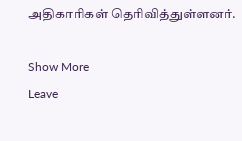அதிகாரிகள் தெரிவித்துள்ளனர்.

Show More
Leave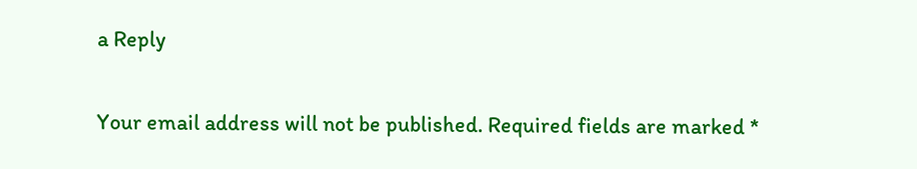a Reply

Your email address will not be published. Required fields are marked *